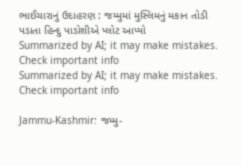ભાઈચારાનું ઉદાહરણ : જમ્મુમાં મુસ્લિમનું મકાન તોડી પડાતા હિન્દુ પાડોશીએ પ્લોટ આપ્યો
Summarized by AI; it may make mistakes. Check important info
Summarized by AI; it may make mistakes. Check important info

Jammu-Kashmir: જમ્મુ-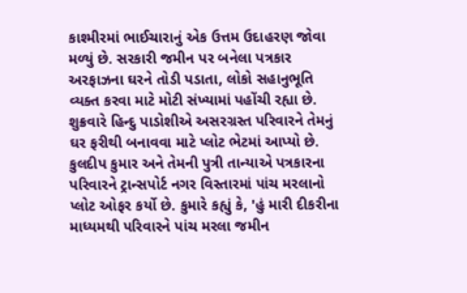કાશ્મીરમાં ભાઈચારાનું એક ઉત્તમ ઉદાહરણ જોવા મળ્યું છે. સરકારી જમીન પર બનેલા પત્રકાર અરફાઝના ઘરને તોડી પડાતા, લોકો સહાનુભૂતિ વ્યક્ત કરવા માટે મોટી સંખ્યામાં પહોંચી રહ્યા છે. શુક્રવારે હિન્દુ પાડોશીએ અસરગ્રસ્ત પરિવારને તેમનું ઘર ફરીથી બનાવવા માટે પ્લોટ ભેટમાં આપ્યો છે.
કુલદીપ કુમાર અને તેમની પુત્રી તાન્યાએ પત્રકારના પરિવારને ટ્રાન્સપોર્ટ નગર વિસ્તારમાં પાંચ મરલાનો પ્લોટ ઓફર કર્યો છે. કુમારે કહ્યું કે, 'હું મારી દીકરીના માધ્યમથી પરિવારને પાંચ મરલા જમીન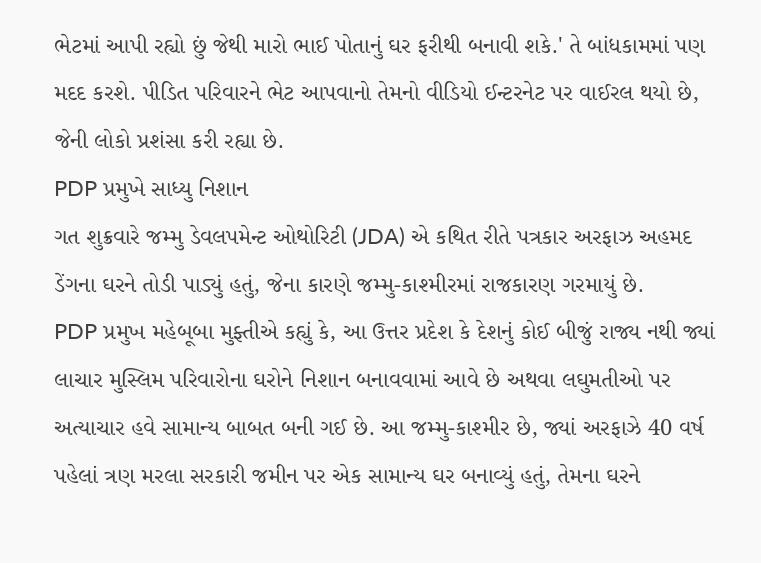ભેટમાં આપી રહ્યો છું જેથી મારો ભાઈ પોતાનું ઘર ફરીથી બનાવી શકે.' તે બાંધકામમાં પણ મદદ કરશે. પીડિત પરિવારને ભેટ આપવાનો તેમનો વીડિયો ઈન્ટરનેટ પર વાઈરલ થયો છે, જેની લોકો પ્રશંસા કરી રહ્યા છે.
PDP પ્રમુખે સાધ્યુ નિશાન
ગત શુક્રવારે જમ્મુ ડેવલપમેન્ટ ઓથોરિટી (JDA) એ કથિત રીતે પત્રકાર અરફાઝ અહમદ ડેંગના ઘરને તોડી પાડ્યું હતું, જેના કારણે જમ્મુ-કાશ્મીરમાં રાજકારણ ગરમાયું છે.
PDP પ્રમુખ મહેબૂબા મુફ્તીએ કહ્યું કે, આ ઉત્તર પ્રદેશ કે દેશનું કોઈ બીજું રાજ્ય નથી જ્યાં લાચાર મુસ્લિમ પરિવારોના ઘરોને નિશાન બનાવવામાં આવે છે અથવા લઘુમતીઓ પર અત્યાચાર હવે સામાન્ય બાબત બની ગઈ છે. આ જમ્મુ-કાશ્મીર છે, જ્યાં અરફાઝે 40 વર્ષ પહેલાં ત્રણ મરલા સરકારી જમીન પર એક સામાન્ય ઘર બનાવ્યું હતું, તેમના ઘરને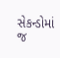સેકન્ડોમાં જ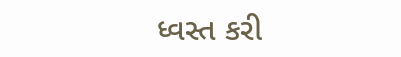ધ્વસ્ત કરી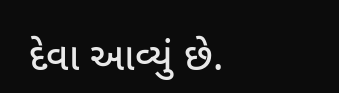દેવા આવ્યું છે.